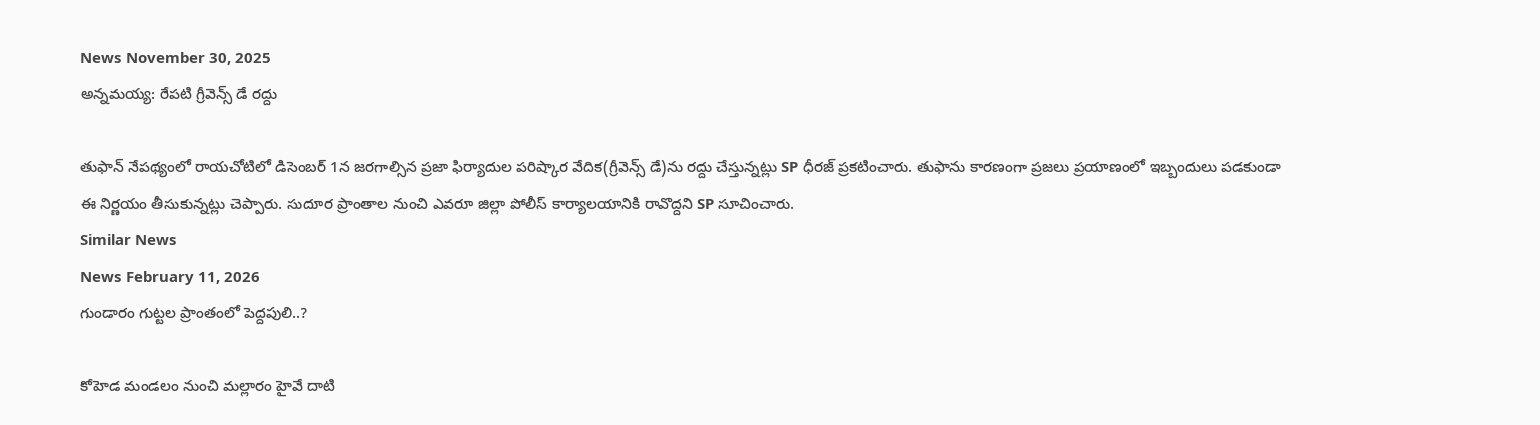News November 30, 2025
అన్నమయ్య: రేపటి గ్రీవెన్స్ డే రద్దు

తుఫాన్ నేపథ్యంలో రాయచోటిలో డిసెంబర్ 1న జరగాల్సిన ప్రజా ఫిర్యాదుల పరిష్కార వేదిక(గ్రీవెన్స్ డే)ను రద్దు చేస్తున్నట్లు SP ధీరజ్ ప్రకటించారు. తుఫాను కారణంగా ప్రజలు ప్రయాణంలో ఇబ్బందులు పడకుండా ఈ నిర్ణయం తీసుకున్నట్లు చెప్పారు. సుదూర ప్రాంతాల నుంచి ఎవరూ జిల్లా పోలీస్ కార్యాలయానికి రావొద్దని SP సూచించారు.
Similar News
News February 11, 2026
గుండారం గుట్టల ప్రాంతంలో పెద్దపులి..?

కోహెడ మండలం నుంచి మల్లారం హైవే దాటి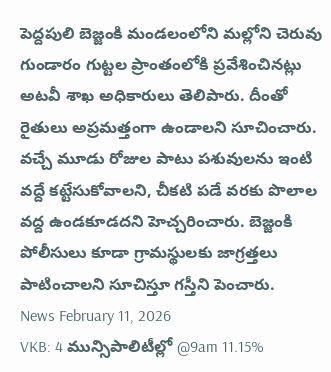పెద్దపులి బెజ్జంకి మండలంలోని మల్లోని చెరువు గుండారం గుట్టల ప్రాంతంలోకి ప్రవేశించినట్లు అటవీ శాఖ అధికారులు తెలిపారు. దీంతో రైతులు అప్రమత్తంగా ఉండాలని సూచించారు. వచ్చే మూడు రోజుల పాటు పశువులను ఇంటి వద్దే కట్టేసుకోవాలని, చీకటి పడే వరకు పొలాల వద్ద ఉండకూడదని హెచ్చరించారు. బెజ్జంకి పోలీసులు కూడా గ్రామస్థులకు జాగ్రత్తలు పాటించాలని సూచిస్తూ గస్తీని పెంచారు.
News February 11, 2026
VKB: 4 మున్సిపాలిటీల్లో @9am 11.15%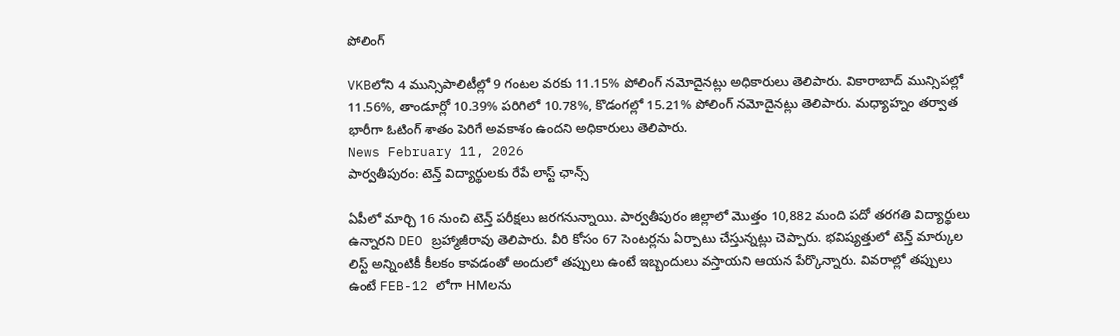పోలింగ్

VKBలోని 4 మున్సిపాలిటీల్లో 9 గంటల వరకు 11.15% పోలింగ్ నమోదైనట్లు అధికారులు తెలిపారు. వికారాబాద్ మున్సిపల్లో 11.56%, తాండూర్లో 10.39% పరిగిలో 10.78%, కొడంగల్లో 15.21% పోలింగ్ నమోదైనట్లు తెలిపారు. మధ్యాహ్నం తర్వాత భారీగా ఓటింగ్ శాతం పెరిగే అవకాశం ఉందని అధికారులు తెలిపారు.
News February 11, 2026
పార్వతీపురం: టెన్త్ విద్యార్థులకు రేపే లాస్ట్ ఛాన్స్

ఏపీలో మార్చి 16 నుంచి టెన్త్ పరీక్షలు జరగనున్నాయి. పార్వతీపురం జిల్లాలో మొత్తం 10,882 మంది పదో తరగతి విద్యార్థులు ఉన్నారని DEO బ్రహ్మాజీరావు తెలిపారు. వీరి కోసం 67 సెంటర్లను ఏర్పాటు చేస్తున్నట్లు చెప్పారు. భవిష్యత్తులో టెన్త్ మార్కుల లిస్ట్ అన్నింటికీ కీలకం కావడంతో అందులో తప్పులు ఉంటే ఇబ్బందులు వస్తాయని ఆయన పేర్కొన్నారు. వివరాల్లో తప్పులు ఉంటే FEB-12 లోగా HMలను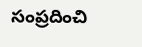సంప్రదించి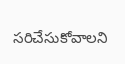సరిచేసుకోవాలని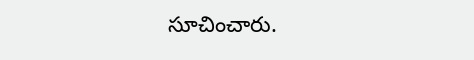సూచించారు.